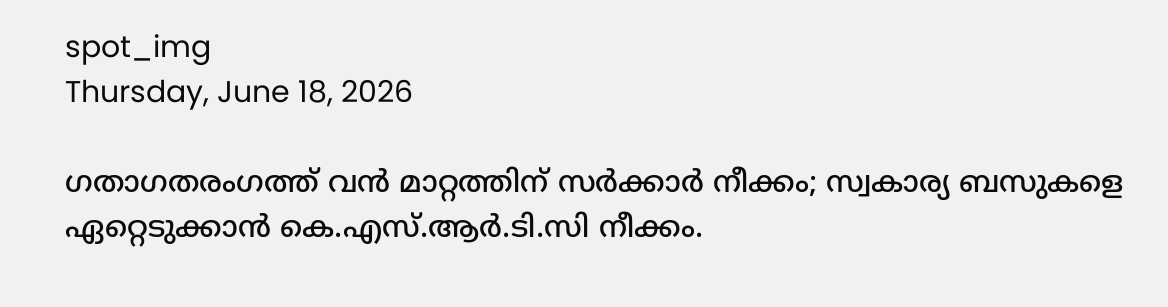spot_img
Thursday, June 18, 2026

ഗതാഗതരംഗത്ത് വൻ മാറ്റത്തിന് സർക്കാർ നീക്കം; സ്വകാര്യ ബസുകളെ ഏറ്റെടുക്കാൻ കെ.എസ്.ആർ.ടി.സി നീക്കം.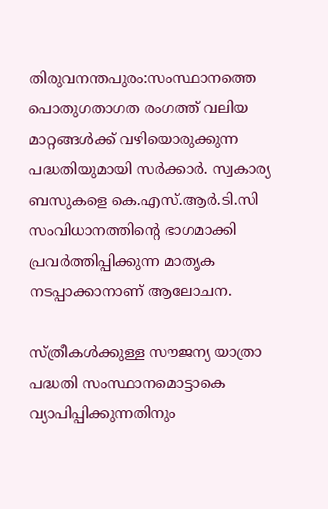തിരുവനന്തപുരം:സംസ്ഥാനത്തെ പൊതുഗതാഗത രംഗത്ത് വലിയ മാറ്റങ്ങൾക്ക് വഴിയൊരുക്കുന്ന പദ്ധതിയുമായി സർക്കാർ. സ്വകാര്യ ബസുകളെ കെ.എസ്.ആർ.ടി.സി സംവിധാനത്തിന്റെ ഭാഗമാക്കി പ്രവർത്തിപ്പിക്കുന്ന മാതൃക നടപ്പാക്കാനാണ് ആലോചന.

സ്ത്രീകൾക്കുള്ള സൗജന്യ യാത്രാ പദ്ധതി സംസ്ഥാനമൊട്ടാകെ വ്യാപിപ്പിക്കുന്നതിനും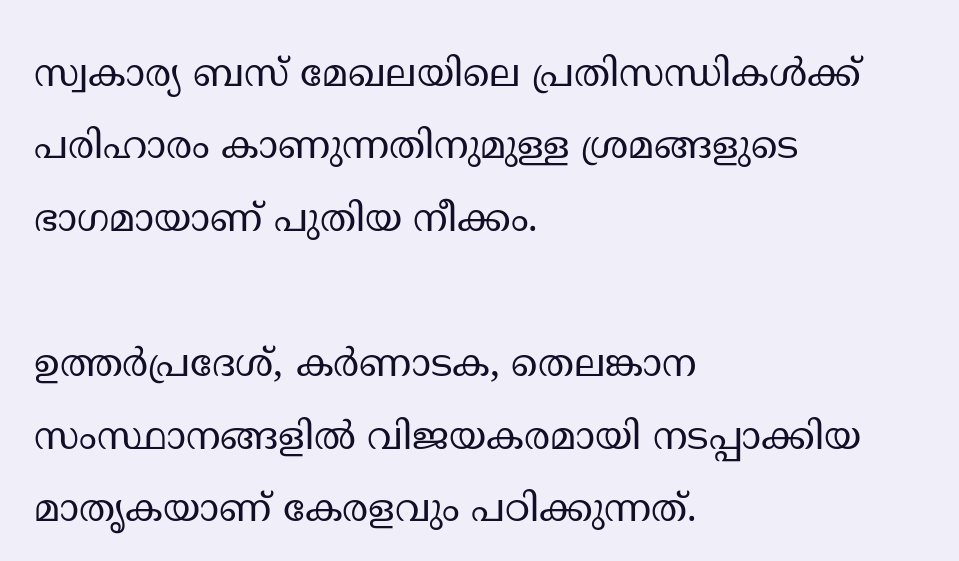സ്വകാര്യ ബസ് മേഖലയിലെ പ്രതിസന്ധികൾക്ക് പരിഹാരം കാണുന്നതിനുമുള്ള ശ്രമങ്ങളുടെ ഭാഗമായാണ് പുതിയ നീക്കം.

ഉത്തർപ്രദേശ്, കർണാടക, തെലങ്കാന സംസ്ഥാനങ്ങളിൽ വിജയകരമായി നടപ്പാക്കിയ മാതൃകയാണ് കേരളവും പഠിക്കുന്നത്.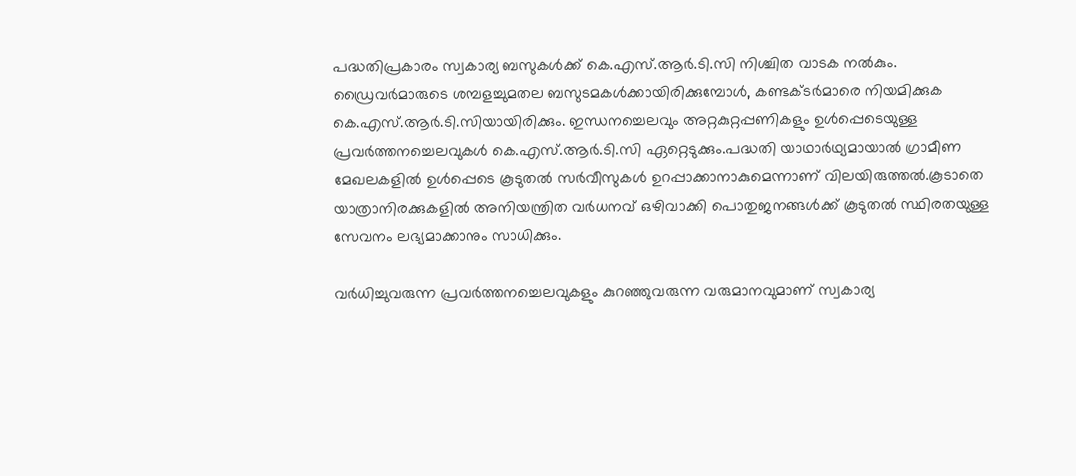പദ്ധതിപ്രകാരം സ്വകാര്യ ബസുകൾക്ക് കെ.എസ്.ആർ.ടി.സി നിശ്ചിത വാടക നൽകും. ഡ്രൈവർമാരുടെ ശമ്പളച്ചുമതല ബസുടമകൾക്കായിരിക്കുമ്പോൾ, കണ്ടക്ടർമാരെ നിയമിക്കുക കെ.എസ്.ആർ.ടി.സിയായിരിക്കും. ഇന്ധനച്ചെലവും അറ്റകുറ്റപ്പണികളും ഉൾപ്പെടെയുള്ള പ്രവർത്തനച്ചെലവുകൾ കെ.എസ്.ആർ.ടി.സി ഏറ്റെടുക്കും.പദ്ധതി യാഥാർഥ്യമായാൽ ഗ്രാമീണ മേഖലകളിൽ ഉൾപ്പെടെ കൂടുതൽ സർവീസുകൾ ഉറപ്പാക്കാനാകുമെന്നാണ് വിലയിരുത്തൽ.കൂടാതെ യാത്രാനിരക്കുകളിൽ അനിയന്ത്രിത വർധനവ് ഒഴിവാക്കി പൊതുജനങ്ങൾക്ക് കൂടുതൽ സ്ഥിരതയുള്ള സേവനം ലഭ്യമാക്കാനും സാധിക്കും.

വർധിച്ചുവരുന്ന പ്രവർത്തനച്ചെലവുകളും കുറഞ്ഞുവരുന്ന വരുമാനവുമാണ് സ്വകാര്യ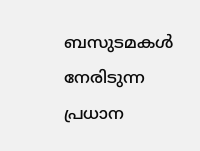ബസുടമകൾ നേരിടുന്ന പ്രധാന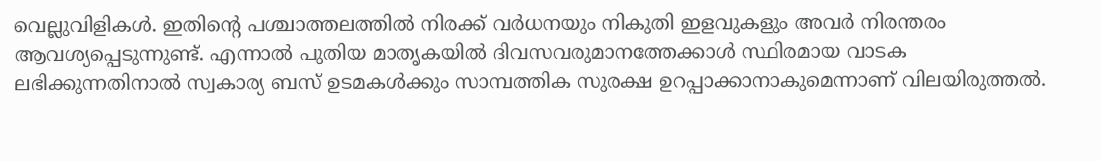വെല്ലുവിളികൾ. ഇതിന്റെ പശ്ചാത്തലത്തിൽ നിരക്ക് വർധനയും നികുതി ഇളവുകളും അവർ നിരന്തരം ആവശ്യപ്പെടുന്നുണ്ട്. എന്നാൽ പുതിയ മാതൃകയിൽ ദിവസവരുമാനത്തേക്കാൾ സ്ഥിരമായ വാടക ലഭിക്കുന്നതിനാൽ സ്വകാര്യ ബസ് ഉടമകൾക്കും സാമ്പത്തിക സുരക്ഷ ഉറപ്പാക്കാനാകുമെന്നാണ് വിലയിരുത്തൽ.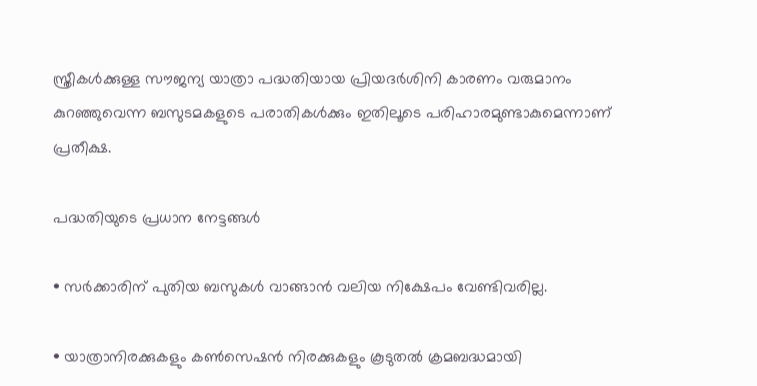സ്ത്രീകൾക്കുള്ള സൗജന്യ യാത്രാ പദ്ധതിയായ പ്രിയദർശിനി കാരണം വരുമാനം കുറഞ്ഞുവെന്ന ബസുടമകളുടെ പരാതികൾക്കും ഇതിലൂടെ പരിഹാരമുണ്ടാകുമെന്നാണ് പ്രതീക്ഷ.

പദ്ധതിയുടെ പ്രധാന നേട്ടങ്ങൾ

• സർക്കാരിന് പുതിയ ബസുകൾ വാങ്ങാൻ വലിയ നിക്ഷേപം വേണ്ടിവരില്ല.

• യാത്രാനിരക്കുകളും കൺസെഷൻ നിരക്കുകളും കൂടുതൽ ക്രമബദ്ധമായി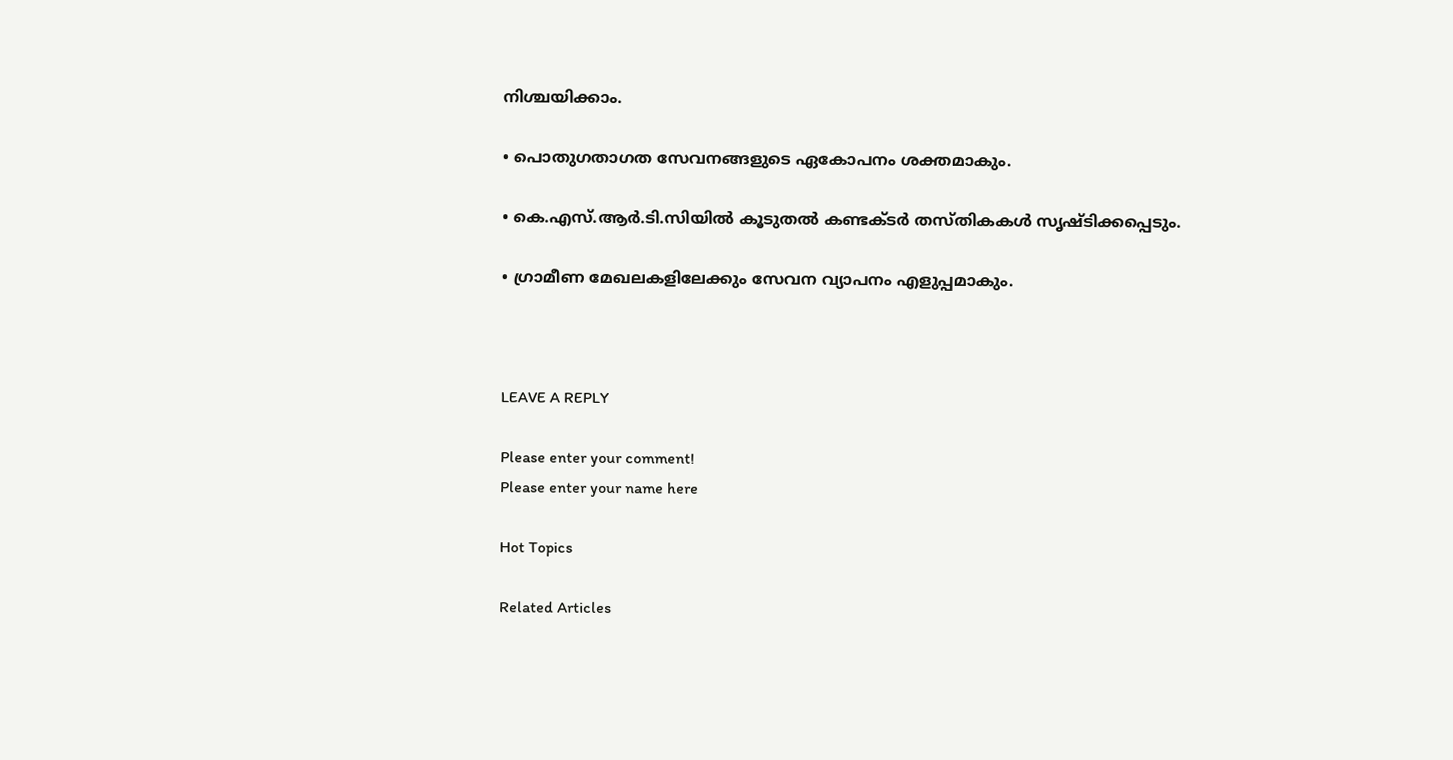നിശ്ചയിക്കാം.

• പൊതുഗതാഗത സേവനങ്ങളുടെ ഏകോപനം ശക്തമാകും.

• കെ.എസ്.ആർ.ടി.സിയിൽ കൂടുതൽ കണ്ടക്ടർ തസ്തികകൾ സൃഷ്ടിക്കപ്പെടും.

• ഗ്രാമീണ മേഖലകളിലേക്കും സേവന വ്യാപനം എളുപ്പമാകും.



LEAVE A REPLY

Please enter your comment!
Please enter your name here

Hot Topics

Related Articles